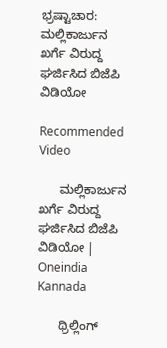ಭ್ರಷ್ಟಾಚಾರ: ಮಲ್ಲಿಕಾರ್ಜುನ ಖರ್ಗೆ ವಿರುದ್ದ ಘರ್ಜಿಸಿದ ಬಿಜೆಪಿ ವಿಡಿಯೋ

Recommended Video

      ಮಲ್ಲಿಕಾರ್ಜುನ ಖರ್ಗೆ ವಿರುದ್ದ ಘರ್ಜಿಸಿದ ಬಿಜೆಪಿ ವಿಡಿಯೋ | Oneindia Kannada

      ಥ್ರಿಲ್ಲಿಂಗ್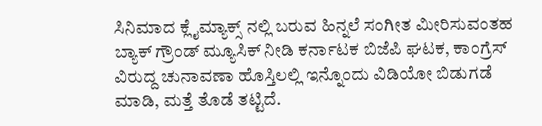ಸಿನಿಮಾದ ಕ್ಲೈಮ್ಯಾಕ್ಸ್ ನಲ್ಲಿ ಬರುವ ಹಿನ್ನಲೆ ಸಂಗೀತ ಮೀರಿಸುವಂತಹ ಬ್ಯಾಕ್ ಗ್ರೌಂಡ್ ಮ್ಯೂಸಿಕ್ ನೀಡಿ ಕರ್ನಾಟಕ ಬಿಜೆಪಿ ಘಟಕ, ಕಾಂಗ್ರೆಸ್ ವಿರುದ್ದ ಚುನಾವಣಾ ಹೊಸ್ತಿಲಲ್ಲಿ ಇನ್ನೊಂದು ವಿಡಿಯೋ ಬಿಡುಗಡೆ ಮಾಡಿ, ಮತ್ತೆ ತೊಡೆ ತಟ್ಟಿದೆ.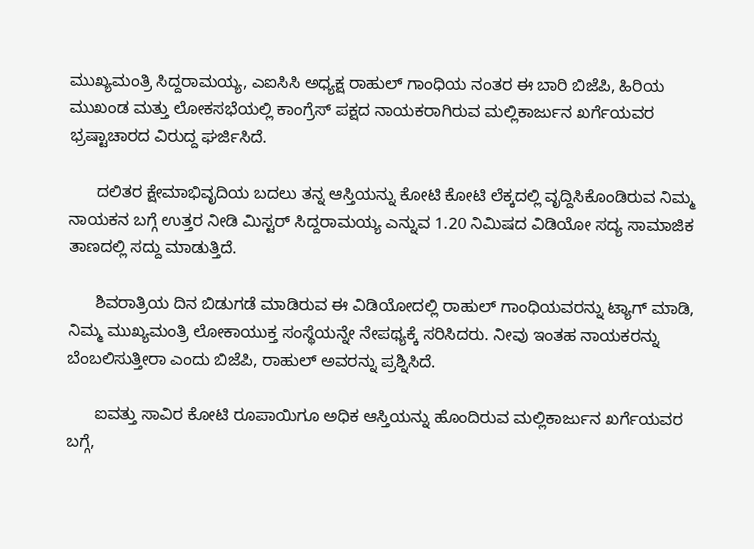ಮುಖ್ಯಮಂತ್ರಿ ಸಿದ್ದರಾಮಯ್ಯ, ಎಐಸಿಸಿ ಅಧ್ಯಕ್ಷ ರಾಹುಲ್ ಗಾಂಧಿಯ ನಂತರ ಈ ಬಾರಿ ಬಿಜೆಪಿ, ಹಿರಿಯ ಮುಖಂಡ ಮತ್ತು ಲೋಕಸಭೆಯಲ್ಲಿ ಕಾಂಗ್ರೆಸ್ ಪಕ್ಷದ ನಾಯಕರಾಗಿರುವ ಮಲ್ಲಿಕಾರ್ಜುನ ಖರ್ಗೆಯವರ ಭ್ರಷ್ಟಾಚಾರದ ವಿರುದ್ದ ಘರ್ಜಿಸಿದೆ.

      ದಲಿತರ ಕ್ಷೇಮಾಭಿವೃದಿಯ ಬದಲು ತನ್ನ ಆಸ್ತಿಯನ್ನು ಕೋಟಿ ಕೋಟಿ ಲೆಕ್ಕದಲ್ಲಿ ವೃದ್ದಿಸಿಕೊಂಡಿರುವ ನಿಮ್ಮ ನಾಯಕನ ಬಗ್ಗೆ ಉತ್ತರ ನೀಡಿ ಮಿಸ್ಟರ್ ಸಿದ್ದರಾಮಯ್ಯ ಎನ್ನುವ 1.20 ನಿಮಿಷದ ವಿಡಿಯೋ ಸದ್ಯ ಸಾಮಾಜಿಕ ತಾಣದಲ್ಲಿ ಸದ್ದು ಮಾಡುತ್ತಿದೆ.

      ಶಿವರಾತ್ರಿಯ ದಿನ ಬಿಡುಗಡೆ ಮಾಡಿರುವ ಈ ವಿಡಿಯೋದಲ್ಲಿ ರಾಹುಲ್ ಗಾಂಧಿಯವರನ್ನು ಟ್ಯಾಗ್ ಮಾಡಿ, ನಿಮ್ಮ ಮುಖ್ಯಮಂತ್ರಿ ಲೋಕಾಯುಕ್ತ ಸಂಸ್ಥೆಯನ್ನೇ ನೇಪಥ್ಯಕ್ಕೆ ಸರಿಸಿದರು. ನೀವು ಇಂತಹ ನಾಯಕರನ್ನು ಬೆಂಬಲಿಸುತ್ತೀರಾ ಎಂದು ಬಿಜೆಪಿ, ರಾಹುಲ್ ಅವರನ್ನು ಪ್ರಶ್ನಿಸಿದೆ.

      ಐವತ್ತು ಸಾವಿರ ಕೋಟಿ ರೂಪಾಯಿಗೂ ಅಧಿಕ ಆಸ್ತಿಯನ್ನು ಹೊಂದಿರುವ ಮಲ್ಲಿಕಾರ್ಜುನ ಖರ್ಗೆಯವರ ಬಗ್ಗೆ,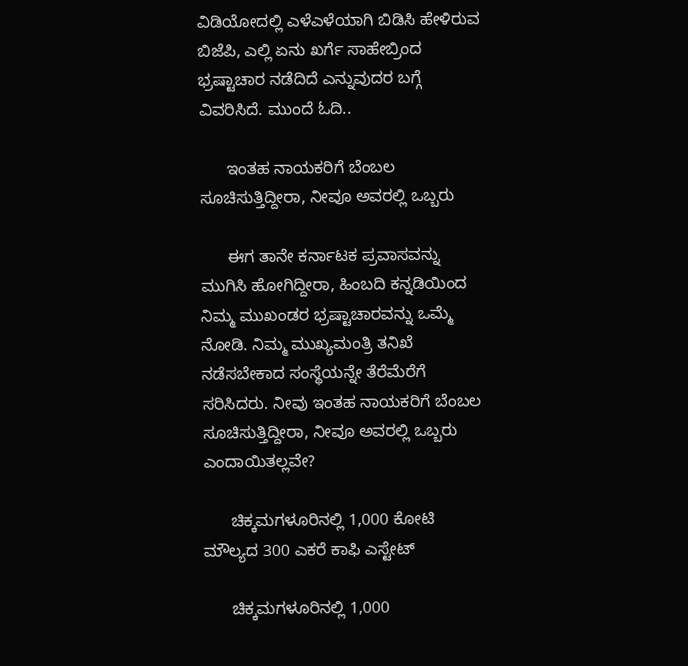ವಿಡಿಯೋದಲ್ಲಿ ಎಳೆಎಳೆಯಾಗಿ ಬಿಡಿಸಿ ಹೇಳಿರುವ ಬಿಜೆಪಿ, ಎಲ್ಲಿ ಏನು ಖರ್ಗೆ ಸಾಹೇಬ್ರಿಂದ ಭ್ರಷ್ಟಾಚಾರ ನಡೆದಿದೆ ಎನ್ನುವುದರ ಬಗ್ಗೆ ವಿವರಿಸಿದೆ. ಮುಂದೆ ಓದಿ..

      ಇಂತಹ ನಾಯಕರಿಗೆ ಬೆಂಬಲ ಸೂಚಿಸುತ್ತಿದ್ದೀರಾ, ನೀವೂ ಅವರಲ್ಲಿ ಒಬ್ಬರು

      ಈಗ ತಾನೇ ಕರ್ನಾಟಕ ಪ್ರವಾಸವನ್ನು ಮುಗಿಸಿ ಹೋಗಿದ್ದೀರಾ, ಹಿಂಬದಿ ಕನ್ನಡಿಯಿಂದ ನಿಮ್ಮ ಮುಖಂಡರ ಭ್ರಷ್ಟಾಚಾರವನ್ನು ಒಮ್ಮೆ ನೋಡಿ. ನಿಮ್ಮ ಮುಖ್ಯಮಂತ್ರಿ ತನಿಖೆ ನಡೆಸಬೇಕಾದ ಸಂಸ್ಥೆಯನ್ನೇ ತೆರೆಮೆರೆಗೆ ಸರಿಸಿದರು. ನೀವು ಇಂತಹ ನಾಯಕರಿಗೆ ಬೆಂಬಲ ಸೂಚಿಸುತ್ತಿದ್ದೀರಾ, ನೀವೂ ಅವರಲ್ಲಿ ಒಬ್ಬರು ಎಂದಾಯಿತಲ್ಲವೇ?

      ಚಿಕ್ಕಮಗಳೂರಿನಲ್ಲಿ 1,000 ಕೋಟಿ ಮೌಲ್ಯದ 300 ಎಕರೆ ಕಾಫಿ ಎಸ್ಟೇಟ್

      ಚಿಕ್ಕಮಗಳೂರಿನಲ್ಲಿ 1,000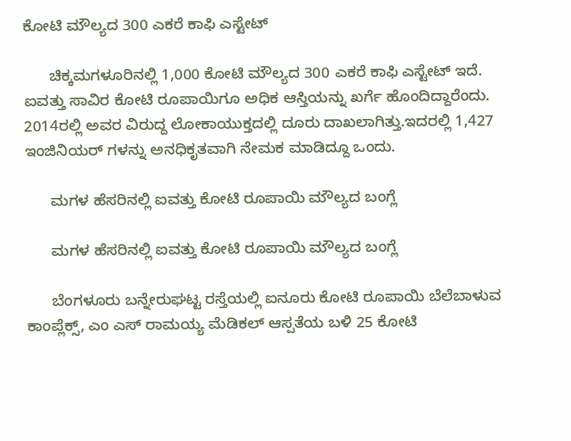ಕೋಟಿ ಮೌಲ್ಯದ 300 ಎಕರೆ ಕಾಫಿ ಎಸ್ಟೇಟ್

      ಚಿಕ್ಕಮಗಳೂರಿನಲ್ಲಿ 1,000 ಕೋಟಿ ಮೌಲ್ಯದ 300 ಎಕರೆ ಕಾಫಿ ಎಸ್ಟೇಟ್ ಇದೆ. ಐವತ್ತು ಸಾವಿರ ಕೋಟಿ ರೂಪಾಯಿಗೂ ಅಧಿಕ ಆಸ್ತಿಯನ್ನು ಖರ್ಗೆ ಹೊಂದಿದ್ದಾರೆಂದು. 2014ರಲ್ಲಿ ಅವರ ವಿರುದ್ದ ಲೋಕಾಯುಕ್ತದಲ್ಲಿ ದೂರು ದಾಖಲಾಗಿತ್ತು.ಇದರಲ್ಲಿ 1,427 ಇಂಜಿನಿಯರ್ ಗಳನ್ನು ಅನಧಿಕೃತವಾಗಿ ನೇಮಕ ಮಾಡಿದ್ದೂ ಒಂದು.

      ಮಗಳ ಹೆಸರಿನಲ್ಲಿ ಐವತ್ತು ಕೋಟಿ ರೂಪಾಯಿ ಮೌಲ್ಯದ ಬಂಗ್ಲೆ

      ಮಗಳ ಹೆಸರಿನಲ್ಲಿ ಐವತ್ತು ಕೋಟಿ ರೂಪಾಯಿ ಮೌಲ್ಯದ ಬಂಗ್ಲೆ

      ಬೆಂಗಳೂರು ಬನ್ನೇರುಘಟ್ಟ ರಸ್ತೆಯಲ್ಲಿ ಐನೂರು ಕೋಟಿ ರೂಪಾಯಿ ಬೆಲೆಬಾಳುವ ಕಾಂಪ್ಲೆಕ್ಸ್, ಎಂ ಎಸ್ ರಾಮಯ್ಯ ಮೆಡಿಕಲ್ ಆಸ್ಪತೆಯ ಬಳಿ 25 ಕೋಟಿ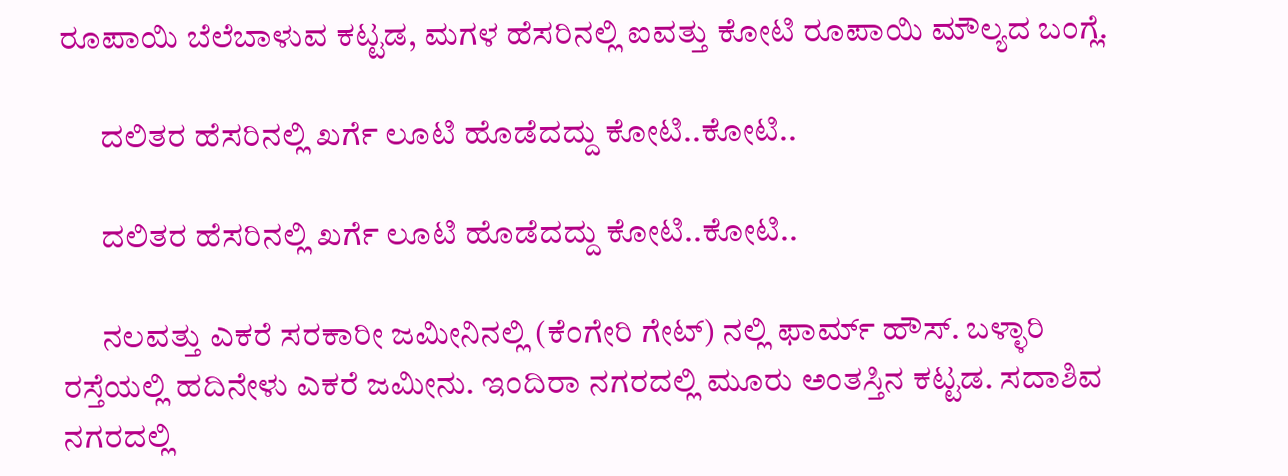ರೂಪಾಯಿ ಬೆಲೆಬಾಳುವ ಕಟ್ಟಡ, ಮಗಳ ಹೆಸರಿನಲ್ಲಿ ಐವತ್ತು ಕೋಟಿ ರೂಪಾಯಿ ಮೌಲ್ಯದ ಬಂಗ್ಲೆ.

      ದಲಿತರ ಹೆಸರಿನಲ್ಲಿ ಖರ್ಗೆ ಲೂಟಿ ಹೊಡೆದದ್ದು ಕೋಟಿ..ಕೋಟಿ..

      ದಲಿತರ ಹೆಸರಿನಲ್ಲಿ ಖರ್ಗೆ ಲೂಟಿ ಹೊಡೆದದ್ದು ಕೋಟಿ..ಕೋಟಿ..

      ನಲವತ್ತು ಎಕರೆ ಸರಕಾರೀ ಜಮೀನಿನಲ್ಲಿ (ಕೆಂಗೇರಿ ಗೇಟ್) ನಲ್ಲಿ ಫಾರ್ಮ್ ಹೌಸ್. ಬಳ್ಳಾರಿ ರಸ್ತೆಯಲ್ಲಿ ಹದಿನೇಳು ಎಕರೆ ಜಮೀನು. ಇಂದಿರಾ ನಗರದಲ್ಲಿ ಮೂರು ಅಂತಸ್ತಿನ ಕಟ್ಟಡ. ಸದಾಶಿವ ನಗರದಲ್ಲಿ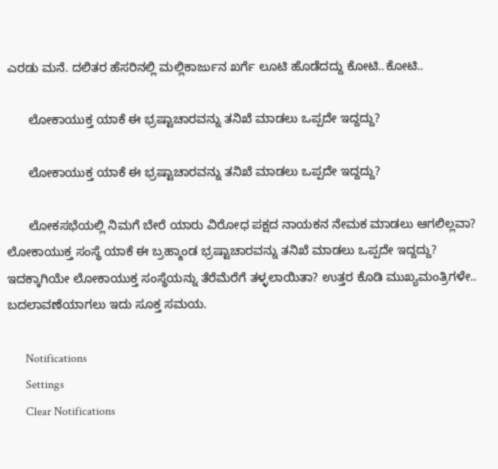ಎರಡು ಮನೆ. ದಲಿತರ ಹೆಸರಿನಲ್ಲಿ ಮಲ್ಲಿಕಾರ್ಜುನ ಖರ್ಗೆ ಲೂಟಿ ಹೊಡೆದದ್ದು ಕೋಟಿ..ಕೋಟಿ..

      ಲೋಕಾಯುಕ್ತ ಯಾಕೆ ಈ ಭ್ರಷ್ಟಾಚಾರವನ್ನು ತನಿಖೆ ಮಾಡಲು ಒಪ್ಪದೇ ಇದ್ದದ್ದು?

      ಲೋಕಾಯುಕ್ತ ಯಾಕೆ ಈ ಭ್ರಷ್ಟಾಚಾರವನ್ನು ತನಿಖೆ ಮಾಡಲು ಒಪ್ಪದೇ ಇದ್ದದ್ದು?

      ಲೋಕಸಭೆಯಲ್ಲಿ ನಿಮಗೆ ಬೇರೆ ಯಾರು ವಿರೋಧ ಪಕ್ಷದ ನಾಯಕನ ನೇಮಕ ಮಾಡಲು ಆಗಲಿಲ್ಲವಾ? ಲೋಕಾಯುಕ್ತ ಸಂಸ್ಥೆ ಯಾಕೆ ಈ ಬ್ರಹ್ಮಾಂಡ ಭ್ರಷ್ಟಾಚಾರವನ್ನು ತನಿಖೆ ಮಾಡಲು ಒಪ್ಪದೇ ಇದ್ದದ್ದು? ಇದಕ್ಕಾಗಿಯೇ ಲೋಕಾಯುಕ್ತ ಸಂಸ್ಥೆಯನ್ನು ತೆರೆಮೆರೆಗೆ ತಳ್ಳಲಾಯಿತಾ? ಉತ್ತರ ಕೊಡಿ ಮುಖ್ಯಮಂತ್ರಿಗಳೇ.. ಬದಲಾವಣೆಯಾಗಲು ಇದು ಸೂಕ್ತ ಸಮಯ.

      Notifications
      Settings
      Clear Notifications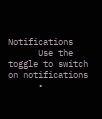Notifications
      Use the toggle to switch on notifications
      •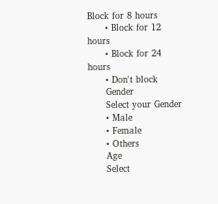Block for 8 hours
      • Block for 12 hours
      • Block for 24 hours
      • Don't block
      Gender
      Select your Gender
      • Male
      • Female
      • Others
      Age
      Select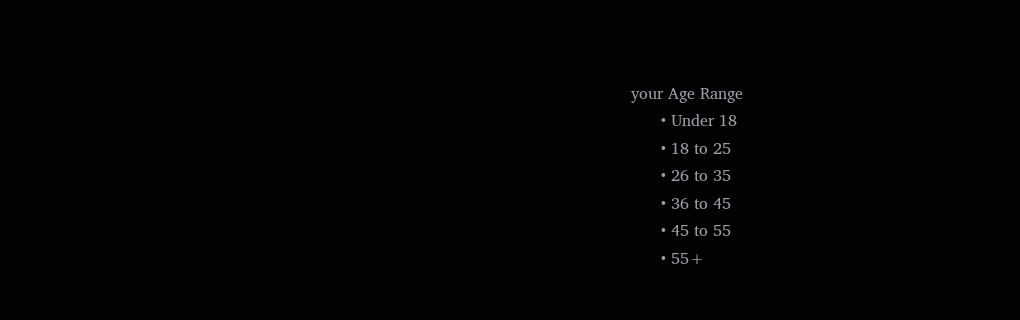your Age Range
      • Under 18
      • 18 to 25
      • 26 to 35
      • 36 to 45
      • 45 to 55
      • 55+